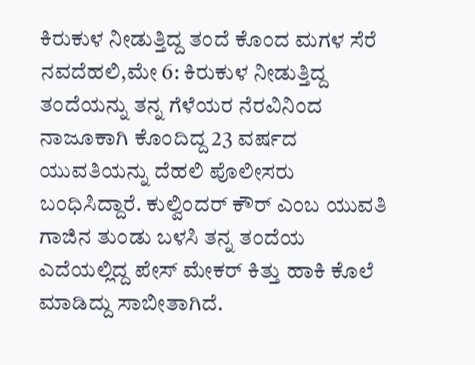ಕಿರುಕುಳ ನೀಡುತ್ತಿದ್ದ ತಂದೆ ಕೊಂದ ಮಗಳ ಸೆರೆ
ನವದೆಹಲಿ,ಮೇ 6: ಕಿರುಕುಳ ನೀಡುತ್ತಿದ್ದ ತಂದೆಯನ್ನು ತನ್ನ ಗೆಳೆಯರ ನೆರವಿನಿಂದ ನಾಜೂಕಾಗಿ ಕೊಂದಿದ್ದ 23 ವರ್ಷದ ಯುವತಿಯನ್ನು ದೆಹಲಿ ಪೊಲೀಸರು ಬಂಧಿಸಿದ್ದಾರೆ. ಕುಲ್ವಿಂದರ್ ಕೌರ್ ಎಂಬ ಯುವತಿ ಗಾಜಿನ ತುಂಡು ಬಳಸಿ ತನ್ನ ತಂದೆಯ ಎದೆಯಲ್ಲಿದ್ದ ಪೇಸ್ ಮೇಕರ್ ಕಿತ್ತು ಹಾಕಿ ಕೊಲೆ ಮಾಡಿದ್ದು ಸಾಬೀತಾಗಿದೆ.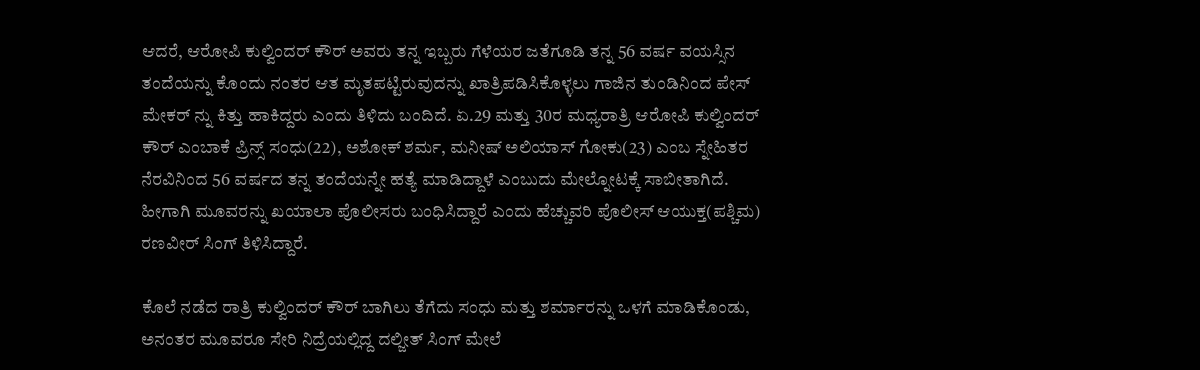ಆದರೆ, ಆರೋಪಿ ಕುಲ್ವಿಂದರ್ ಕೌರ್ ಅವರು ತನ್ನ ಇಬ್ಬರು ಗೆಳೆಯರ ಜತೆಗೂಡಿ ತನ್ನ 56 ವರ್ಷ ವಯಸ್ಸಿನ ತಂದೆಯನ್ನು ಕೊಂದು ನಂತರ ಆತ ಮೃತಪಟ್ಟಿರುವುದನ್ನು ಖಾತ್ರಿಪಡಿಸಿಕೊಳ್ಳಲು ಗಾಜಿನ ತುಂಡಿನಿಂದ ಪೇಸ್ ಮೇಕರ್ ನ್ನು ಕಿತ್ತು ಹಾಕಿದ್ದರು ಎಂದು ತಿಳಿದು ಬಂದಿದೆ. ಏ.29 ಮತ್ತು 30ರ ಮಧ್ಯರಾತ್ರಿ ಆರೋಪಿ ಕುಲ್ವಿಂದರ್ ಕೌರ್ ಎಂಬಾಕೆ ಪ್ರಿನ್ಸ್ ಸಂಧು(22), ಅಶೋಕ್ ಶರ್ಮ, ಮನೀಷ್ ಅಲಿಯಾಸ್ ಗೋಕು(23) ಎಂಬ ಸ್ನೇಹಿತರ ನೆರವಿನಿಂದ 56 ವರ್ಷದ ತನ್ನ ತಂದೆಯನ್ನೇ ಹತ್ಯೆ ಮಾಡಿದ್ದಾಳೆ ಎಂಬುದು ಮೇಲ್ನೋಟಕ್ಕೆ ಸಾಬೀತಾಗಿದೆ. ಹೀಗಾಗಿ ಮೂವರನ್ನು ಖಯಾಲಾ ಪೊಲೀಸರು ಬಂಧಿಸಿದ್ದಾರೆ ಎಂದು ಹೆಚ್ಚುವರಿ ಪೊಲೀಸ್ ಆಯುಕ್ತ(ಪಶ್ಚಿಮ) ರಣವೀರ್ ಸಿಂಗ್ ತಿಳಿಸಿದ್ದಾರೆ.

ಕೊಲೆ ನಡೆದ ರಾತ್ರಿ ಕುಲ್ವಿಂದರ್ ಕೌರ್ ಬಾಗಿಲು ತೆಗೆದು ಸಂಧು ಮತ್ತು ಶರ್ಮಾರನ್ನು ಒಳಗೆ ಮಾಡಿಕೊಂಡು, ಅನಂತರ ಮೂವರೂ ಸೇರಿ ನಿದ್ರೆಯಲ್ಲಿದ್ದ ದಲ್ಜೀತ್ ಸಿಂಗ್ ಮೇಲೆ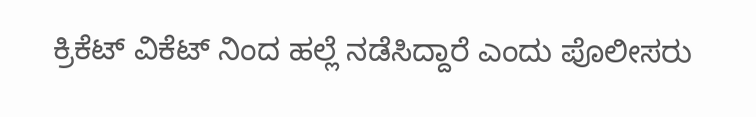ಕ್ರಿಕೆಟ್ ವಿಕೆಟ್ ನಿಂದ ಹಲ್ಲೆ ನಡೆಸಿದ್ದಾರೆ ಎಂದು ಪೊಲೀಸರು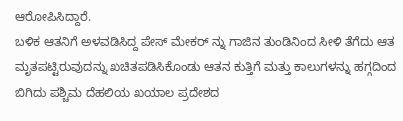ಆರೋಪಿಸಿದ್ದಾರೆ.
ಬಳಿಕ ಆತನಿಗೆ ಅಳವಡಿಸಿದ್ದ ಪೇಸ್ ಮೇಕರ್ ನ್ನು ಗಾಜಿನ ತುಂಡಿನಿಂದ ಸೀಳಿ ತೆಗೆದು ಆತ ಮೃತಪಟ್ಟಿರುವುದನ್ನು ಖಚಿತಪಡಿಸಿಕೊಂಡು ಆತನ ಕುತ್ತಿಗೆ ಮತ್ತು ಕಾಲುಗಳನ್ನು ಹಗ್ಗದಿಂದ ಬಿಗಿದು ಪಶ್ಚಿಮ ದೆಹಲಿಯ ಖಯಾಲ ಪ್ರದೇಶದ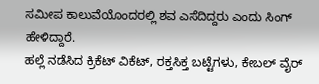ಸಮೀಪ ಕಾಲುವೆಯೊಂದರಲ್ಲಿ ಶವ ಎಸೆದಿದ್ದರು ಎಂದು ಸಿಂಗ್ ಹೇಳಿದ್ದಾರೆ.
ಹಲ್ಲೆ ನಡೆಸಿದ ಕ್ರಿಕೆಟ್ ವಿಕೆಟ್, ರಕ್ತಸಿಕ್ತ ಬಟ್ಟೆಗಳು, ಕೇಬಲ್ ವೈರ್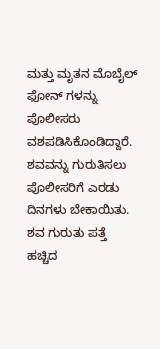ಮತ್ತು ಮೃತನ ಮೊಬೈಲ್ ಫೋನ್ ಗಳನ್ನು ಪೊಲೀಸರು ವಶಪಡಿಸಿಕೊಂಡಿದ್ದಾರೆ. ಶವವನ್ನು ಗುರುತಿಸಲು ಪೊಲೀಸರಿಗೆ ಎರಡು ದಿನಗಳು ಬೇಕಾಯಿತು. ಶವ ಗುರುತು ಪತ್ತೆ ಹಚ್ಚಿದ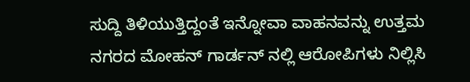ಸುದ್ದಿ ತಿಳಿಯುತ್ತಿದ್ದಂತೆ ಇನ್ನೋವಾ ವಾಹನವನ್ನು ಉತ್ತಮ ನಗರದ ಮೋಹನ್ ಗಾರ್ಡನ್ ನಲ್ಲಿ ಆರೋಪಿಗಳು ನಿಲ್ಲಿಸಿ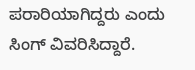ಪರಾರಿಯಾಗಿದ್ದರು ಎಂದು ಸಿಂಗ್ ವಿವರಿಸಿದ್ದಾರೆ.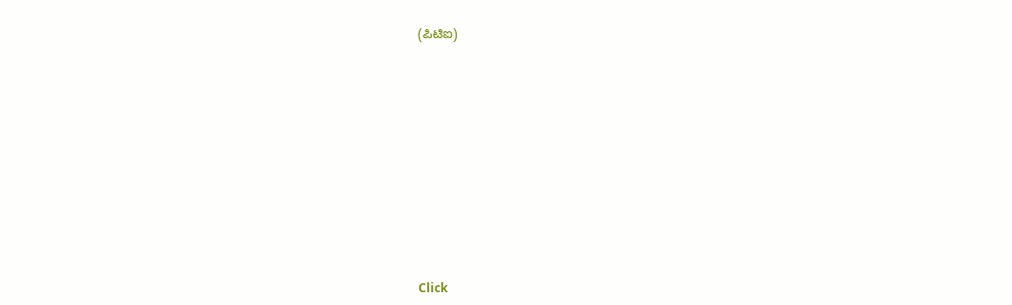(ಪಿಟಿಐ)












Click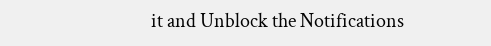it and Unblock the Notifications